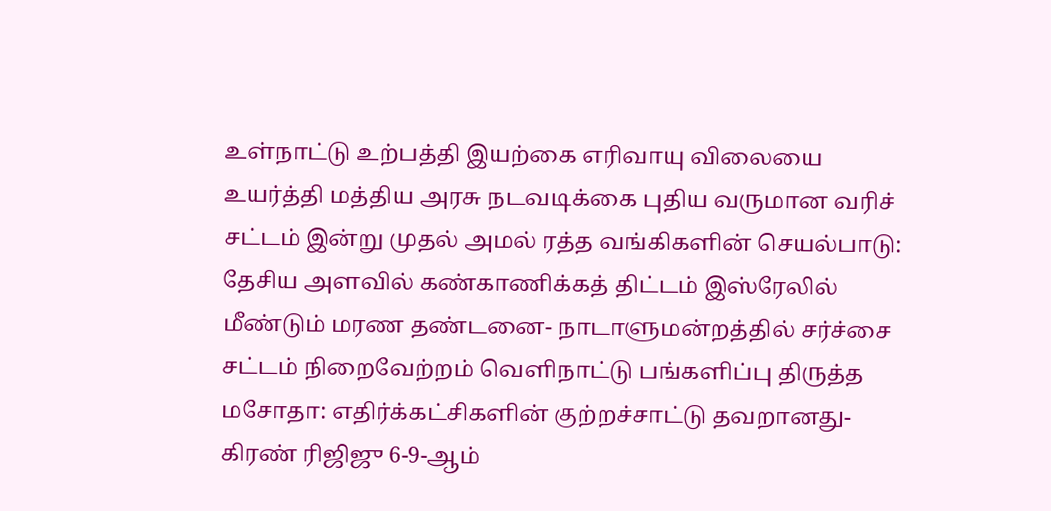உள்நாட்டு உற்பத்தி இயற்கை எரிவாயு விலையை உயர்த்தி மத்திய அரசு நடவடிக்கை புதிய வருமான வரிச் சட்டம் இன்று முதல் அமல் ரத்த வங்கிகளின் செயல்பாடு: தேசிய அளவில் கண்காணிக்கத் திட்டம் இஸ்ரேலில் மீண்டும் மரண தண்டனை- நாடாளுமன்றத்தில் சர்ச்சை சட்டம் நிறைவேற்றம் வெளிநாட்டு பங்களிப்பு திருத்த மசோதா: எதிர்க்கட்சிகளின் குற்றச்சாட்டு தவறானது- கிரண் ரிஜிஜு 6-9-ஆம்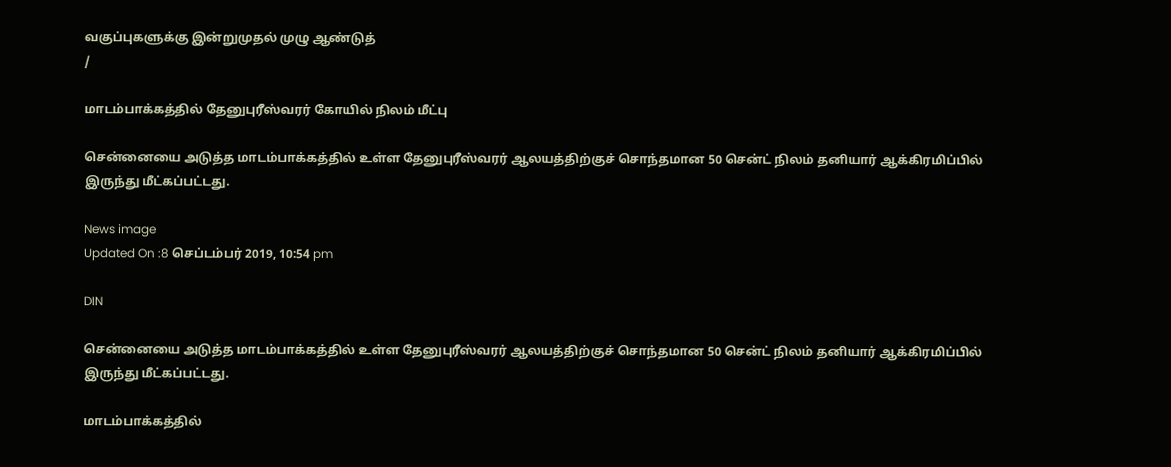வகுப்புகளுக்கு இன்றுமுதல் முழு ஆண்டுத்
/

மாடம்பாக்கத்தில் தேனுபுரீஸ்வரர் கோயில் நிலம் மீட்பு

சென்னையை அடுத்த மாடம்பாக்கத்தில் உள்ள தேனுபுரீஸ்வரர் ஆலயத்திற்குச் சொந்தமான 50 சென்ட் நிலம் தனியார் ஆக்கிரமிப்பில் இருந்து மீட்கப்பட்டது.

News image
Updated On :8 செப்டம்பர் 2019, 10:54 pm

DIN

சென்னையை அடுத்த மாடம்பாக்கத்தில் உள்ள தேனுபுரீஸ்வரர் ஆலயத்திற்குச் சொந்தமான 50 சென்ட் நிலம் தனியார் ஆக்கிரமிப்பில் இருந்து மீட்கப்பட்டது.

மாடம்பாக்கத்தில்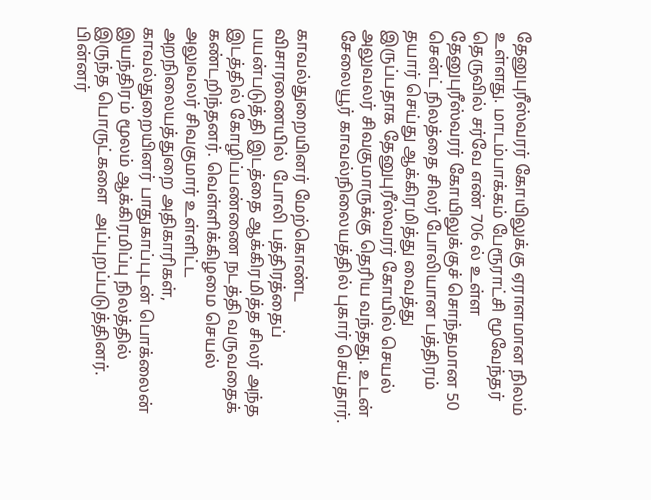தேனுபுரீஸ்வரர் கோயிலுக்கு ஏராளமான நிலம் உள்ளது. மாடம்பாக்கம் பேரூராட்சி மூவேந்தர் தெருவில் சர்வே எண் 706 ல் உள்ள தேனுபுரீஸ்வரர் கோயிலுக்குச் சொந்தமான 50 சென்ட் நிலத்தை சிலர் போலியான பத்திரம் தயார் செய்து ஆக்கிரமித்து வைத்து இருப்பதாக தேனுபுரீஸ்வரர் கோயில் செயல் அலுவலர் சிவகுமாருக்கு தெரிய வந்தது. உடன்  சேலையூர் காவல்நிலையத்தில் புகார் செய்தார்.

காவல்துறையினர் மேற்கொண்ட விசாரணையில்  போலி பத்திரத்தைப் பயன்படுத்தி இடத்தை ஆக்கிரமித்த சிலர் அந்த இடத்தில் கோழிப்பண்ணை நடத்தி வருவதைக் கண்டறிந்தனர். வெள்ளிக்கிழமை செயல் அலுவலர் சிவகுமார் உள்ளிட்ட அறநிலையத்துறை அதிகாரிகள், காவல்துறையினர் பாதுகாப்புடன் பொக்லைன் இயந்திரம் மூலம் ஆக்கிரமிப்பு நிலத்தில் இருந்த பொருட்களை  அப்புறப்படுத்தினர். பின்னர்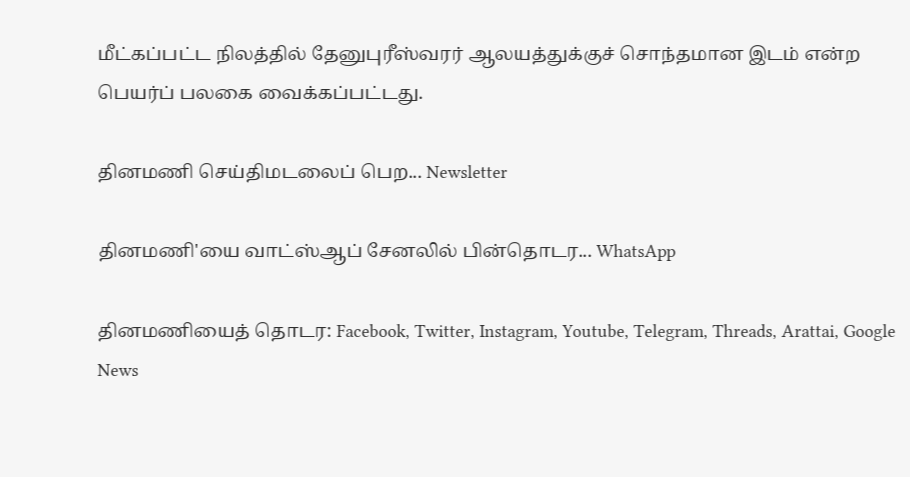மீட்கப்பட்ட நிலத்தில் தேனுபுரீஸ்வரர் ஆலயத்துக்குச் சொந்தமான இடம் என்ற பெயர்ப் பலகை வைக்கப்பட்டது.

தினமணி செய்திமடலைப் பெற... Newsletter

தினமணி'யை வாட்ஸ்ஆப் சேனலில் பின்தொடர... WhatsApp

தினமணியைத் தொடர: Facebook, Twitter, Instagram, Youtube, Telegram, Threads, Arattai, Google News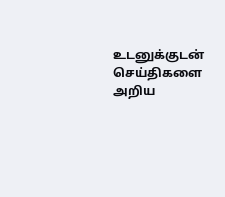உடனுக்குடன் செய்திகளை அறிய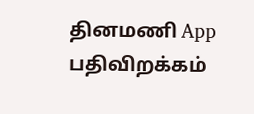தினமணி App பதிவிறக்கம்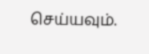செய்யவும்.